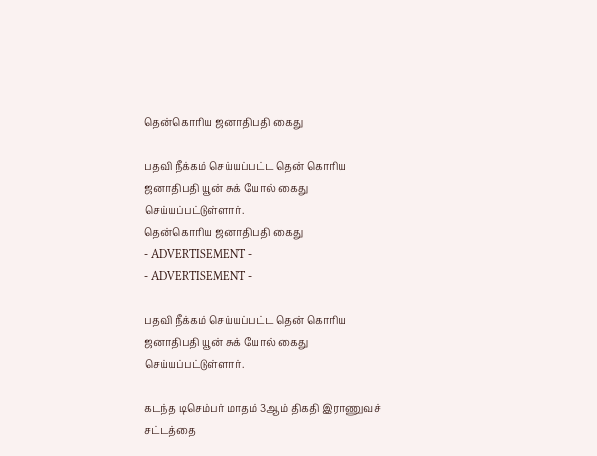தென்கொரிய ஜனாதிபதி கைது

பதவி நீக்கம் செய்யப்பட்ட தென் கொரிய ஜனாதிபதி யூன் சுக் யோல் கைது செய்யப்பட்டுள்ளார்.
தென்கொரிய ஜனாதிபதி கைது
- ADVERTISEMENT -
- ADVERTISEMENT -

பதவி நீக்கம் செய்யப்பட்ட தென் கொரிய ஜனாதிபதி யூன் சுக் யோல் கைது செய்யப்பட்டுள்ளார்.

கடந்த டிசெம்பர் மாதம் 3ஆம் திகதி இராணுவச் சட்டத்தை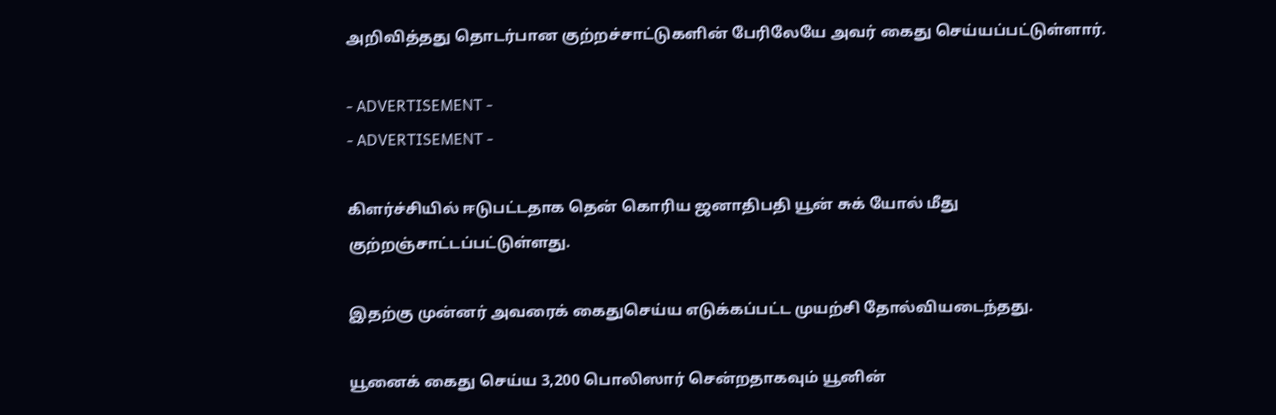அறிவித்தது தொடர்பான குற்றச்சாட்டுகளின் பேரிலேயே அவர் கைது செய்யப்பட்டுள்ளார்.

- ADVERTISEMENT -
- ADVERTISEMENT -

கிளர்ச்சியில் ஈடுபட்டதாக தென் கொரிய ஜனாதிபதி யூன் சுக் யோல் மீது குற்றஞ்சாட்டப்பட்டுள்ளது.

இதற்கு முன்னர் அவரைக் கைதுசெய்ய எடுக்கப்பட்ட முயற்சி தோல்வியடைந்தது.

யூனைக் கைது செய்ய 3,200 பொலிஸார் சென்றதாகவும் யூனின்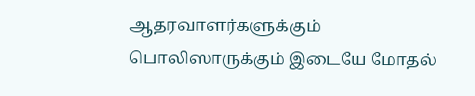ஆதரவாளர்களுக்கும் பொலிஸாருக்கும் இடையே மோதல்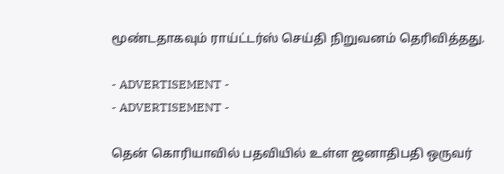மூண்டதாகவும் ராய்ட்டர்ஸ் செய்தி நிறுவனம் தெரிவித்தது.

- ADVERTISEMENT -
- ADVERTISEMENT -

தென் கொரியாவில் பதவியில் உள்ள ஜனாதிபதி ஒருவர்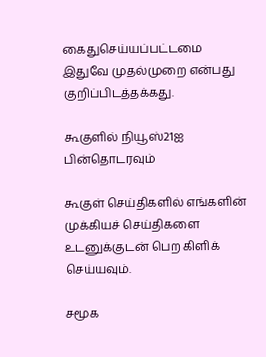கைதுசெய்யப்பட்டமை இதுவே முதல்முறை என்பது குறிப்பிடத்தக்கது.

கூகுளில் நியூஸ்21ஐ பின்தொடரவும்

கூகுள் செய்திகளில் எங்களின் முக்கியச் செய்திகளை உடனுக்குடன் பெற கிளிக் செய்யவும்.

சமூக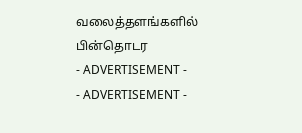வலைத்தளங்களில் பின்தொடர
- ADVERTISEMENT -
- ADVERTISEMENT -